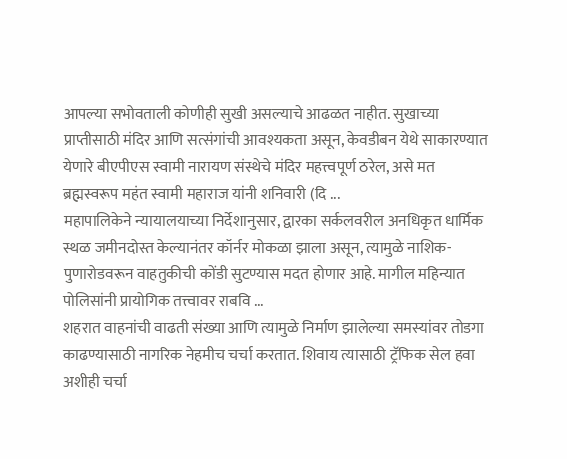आपल्या सभोवताली कोणीही सुखी असल्याचे आढळत नाहीत. सुखाच्या प्राप्तीसाठी मंदिर आणि सत्संगांची आवश्यकता असून, केवडीबन येथे साकारण्यात येणारे बीएपीएस स्वामी नारायण संस्थेचे मंदिर महत्त्वपूर्ण ठरेल, असे मत ब्रह्मस्वरूप महंत स्वामी महाराज यांनी शनिवारी (दि ...
महापालिकेने न्यायालयाच्या निर्देशानुसार, द्वारका सर्कलवरील अनधिकृत धार्मिक स्थळ जमीनदोस्त केल्यानंतर कॉर्नर मोकळा झाला असून, त्यामुळे नाशिक-पुणारोडवरून वाहतुकीची कोंडी सुटण्यास मदत होणार आहे. मागील महिन्यात पोलिसांनी प्रायोगिक तत्त्वावर राबवि ...
शहरात वाहनांची वाढती संख्या आणि त्यामुळे निर्माण झालेल्या समस्यांवर तोडगा काढण्यासाठी नागरिक नेहमीच चर्चा करतात. शिवाय त्यासाठी ट्रॅफिक सेल हवा अशीही चर्चा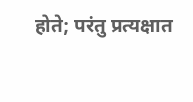होते; परंतु प्रत्यक्षात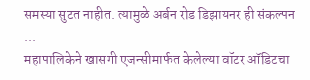समस्या सुटत नाहीत. त्यामुळे अर्बन रोड डिझायनर ही संकल्पन ...
महापालिकेने खासगी एजन्सीमार्फत केलेल्या वॉटर ऑडिटचा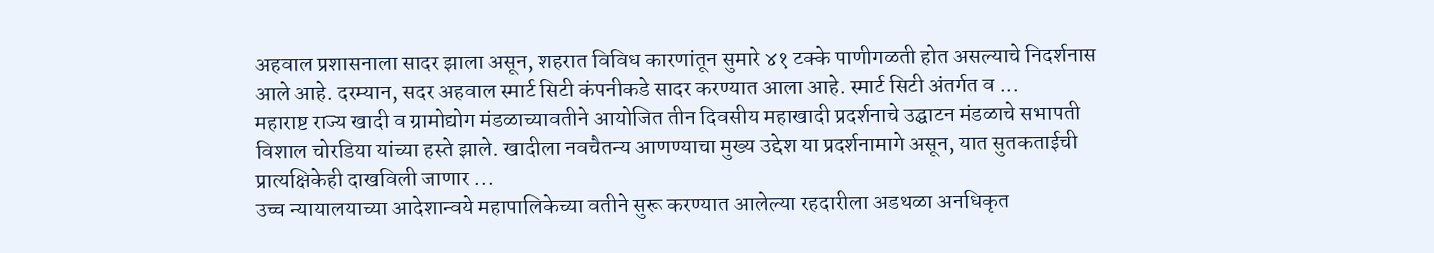अहवाल प्रशासनाला सादर झाला असून, शहरात विविध कारणांतून सुमारे ४१ टक्के पाणीगळती होत असल्याचे निदर्शनास आले आहे. दरम्यान, सदर अहवाल स्मार्ट सिटी कंपनीकडे सादर करण्यात आला आहे. स्मार्ट सिटी अंतर्गत व ...
महाराष्ट राज्य खादी व ग्रामोद्योग मंडळाच्यावतीने आयोजित तीन दिवसीय महाखादी प्रदर्शनाचे उद्घाटन मंडळाचे सभापती विशाल चोरडिया यांच्या हस्ते झाले. खादीला नवचैतन्य आणण्याचा मुख्य उद्देश या प्रदर्शनामागे असून, यात सुतकताईची प्रात्यक्षिकेही दाखविली जाणार ...
उच्च न्यायालयाच्या आदेशान्वये महापालिकेच्या वतीने सुरू करण्यात आलेल्या रहदारीला अडथळा अनधिकृत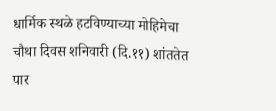धार्मिक स्थळे हटविण्याच्या मोहिमेचा चौथा दिवस शनिवारी (दि.११) शांततेत पार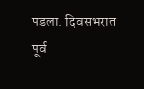पडला. दिवसभरात पूर्व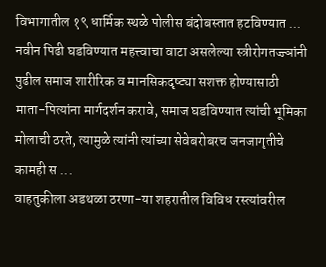विभागातील १९ धार्मिक स्थळे पोलीस बंदोबस्तात हटविण्यात ...
नवीन पिढी घडविण्यात महत्त्वाचा वाटा असलेल्या स्त्रीरोगतज्ज्ञांनी पुढील समाज शारीरिक व मानसिकदृष्ट्या सशक्त होण्यासाठी माता-पित्यांना मार्गदर्शन करावे, समाज घडविण्यात त्यांची भूमिका मोलाची ठरते, त्यामुळे त्यांनी त्यांच्या सेवेबरोबरच जनजागृतीचे कामही स ...
वाहतुकीला अडथळा ठरणा-या शहरातील विविध रस्त्यांवरील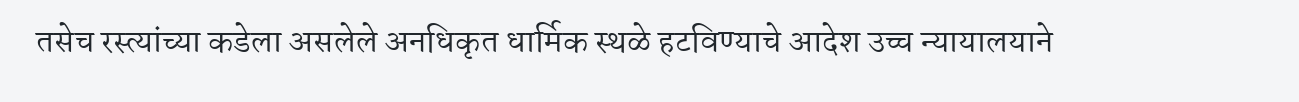तसेच रस्त्यांच्या कडेला असलेले अनधिकृत धार्मिक स्थळे हटविण्याचे आदेश उच्च न्यायालयाने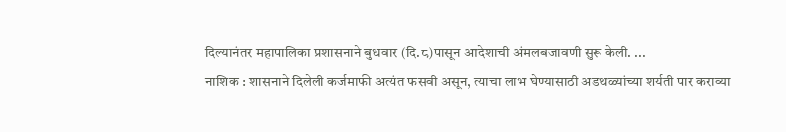दिल्यानंतर महापालिका प्रशासनाने बुधवार (दि.८)पासून आदेशाची अंमलबजावणी सुरू केली. ...
नाशिक : शासनाने दिलेली कर्जमाफी अत्यंत फसवी असून, त्याचा लाभ घेण्यासाठी अडथळ्यांच्या शर्यती पार कराव्या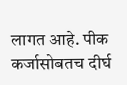लागत आहे. पीक कर्जासोबतच दीर्घ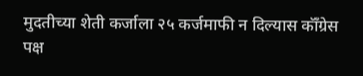मुदतीच्या शेती कर्जाला २५ कर्जमाफी न दिल्यास कॉँग्रेस पक्ष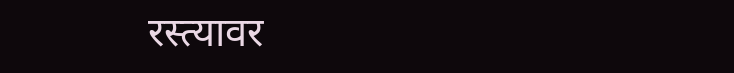रस्त्यावर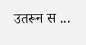उतरून स ...